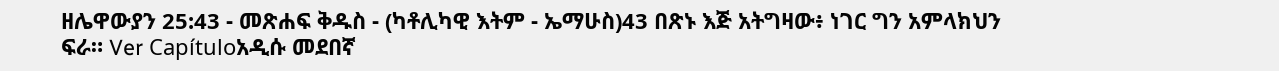ዘሌዋውያን 25:43 - መጽሐፍ ቅዱስ - (ካቶሊካዊ እትም - ኤማሁስ)43 በጽኑ እጅ አትግዛው፥ ነገር ግን አምላክህን ፍራ። Ver Capítuloአዲሱ መደበኛ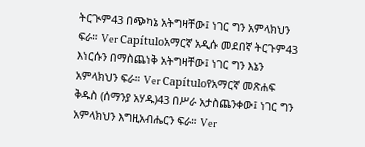ትርጒም43 በጭካኔ አትግዛቸው፤ ነገር ግን አምላክህን ፍራ። Ver Capítuloአማርኛ አዲሱ መደበኛ ትርጉም43 እነርሱን በማስጨነቅ አትግዛቸው፤ ነገር ግን እኔን አምላክህን ፍራ። Ver Capítuloየአማርኛ መጽሐፍ ቅዱስ (ሰማንያ አሃዱ)43 በሥራ አታስጨንቀው፤ ነገር ግን አምላክህን እግዚአብሔርን ፍራ። Ver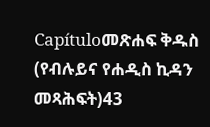Capítuloመጽሐፍ ቅዱስ (የብሉይና የሐዲስ ኪዳን መጻሕፍት)43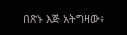በጽኑ እጅ አትግዛው፥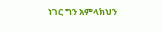ነገር ግን አምላክህን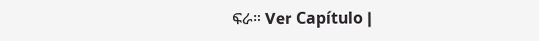ፍራ። Ver Capítulo |